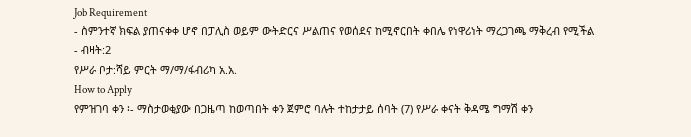Job Requirement
- ስምንተኛ ክፍል ያጠናቀቀ ሆኖ በፓሊስ ወይም ውትድርና ሥልጠና የወሰደና ከሚኖርበት ቀበሌ የነዋሪነት ማረጋገጫ ማቅረብ የሚችል
- ብዛት:2
የሥራ ቦታ:ሻይ ምርት ማ/ማ/ፋብሪካ አ.አ.
How to Apply
የምዝገባ ቀን ፡- ማስታወቂያው በጋዜጣ ከወጣበት ቀን ጀምሮ ባሉት ተከታታይ ሰባት (7) የሥራ ቀናት ቅዳሜ ግማሽ ቀን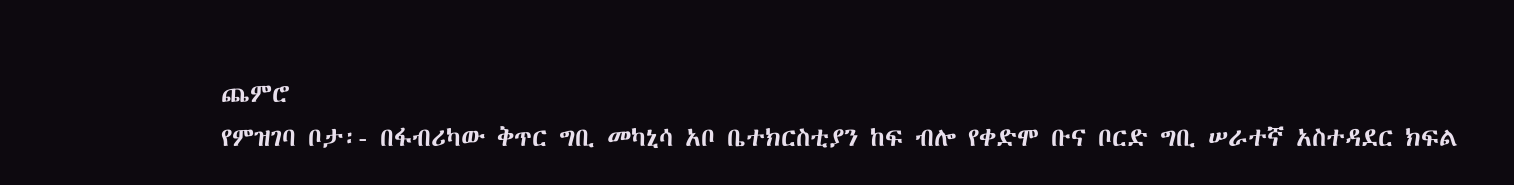ጨምሮ
የምዝገባ ቦታ፡- በፋብሪካው ቅጥር ግቢ መካኒሳ አቦ ቤተክርስቲያን ከፍ ብሎ የቀድሞ ቡና ቦርድ ግቢ ሠራተኛ አስተዳደር ክፍል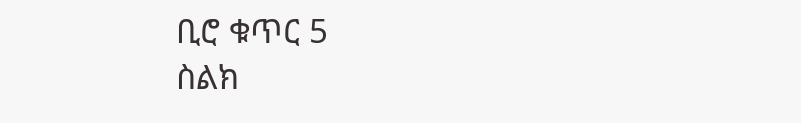ቢሮ ቁጥር 5
ስልክ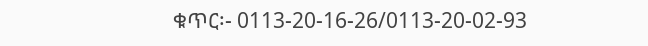ቁጥር፡- 0113-20-16-26/0113-20-02-93